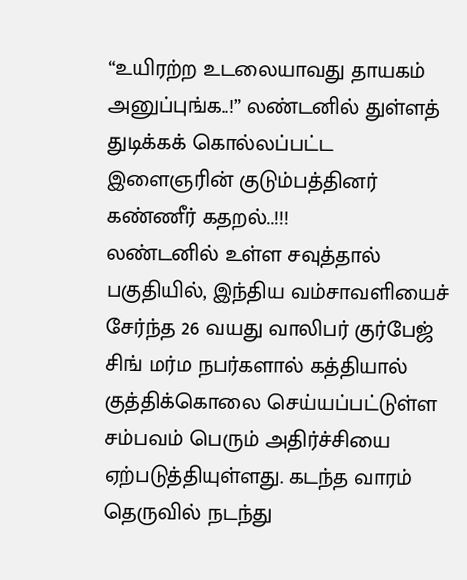“உயிரற்ற உடலையாவது தாயகம் அனுப்புங்க..!” லண்டனில் துள்ளத் துடிக்கக் கொல்லப்பட்ட இளைஞரின் குடும்பத்தினர் கண்ணீர் கதறல்..!!!
லண்டனில் உள்ள சவுத்தால் பகுதியில், இந்திய வம்சாவளியைச் சேர்ந்த 26 வயது வாலிபர் குர்பேஜ் சிங் மர்ம நபர்களால் கத்தியால் குத்திக்கொலை செய்யப்பட்டுள்ள சம்பவம் பெரும் அதிர்ச்சியை ஏற்படுத்தியுள்ளது. கடந்த வாரம் தெருவில் நடந்து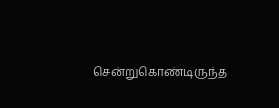சென்றுகொண்டிருந்த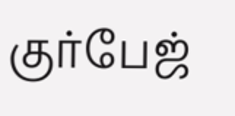குர்பேஜ்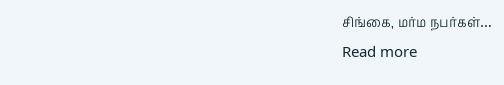சிங்கை, மர்ம நபர்கள்…
Read more